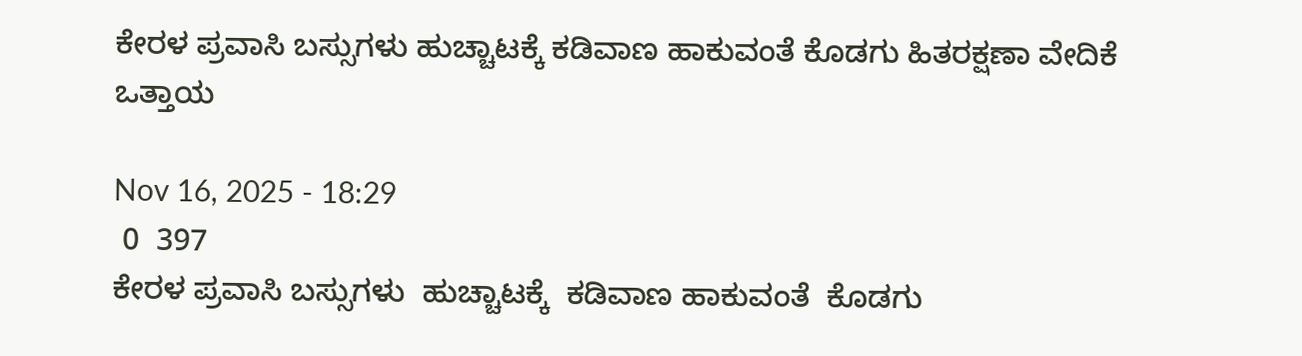ಕೇರಳ ಪ್ರವಾಸಿ ಬಸ್ಸುಗಳು ಹುಚ್ಚಾಟಕ್ಕೆ ಕಡಿವಾಣ ಹಾಕುವಂತೆ ಕೊಡಗು ಹಿತರಕ್ಷಣಾ ವೇದಿಕೆ ಒತ್ತಾಯ

Nov 16, 2025 - 18:29
 0  397
ಕೇರಳ ಪ್ರವಾಸಿ ಬಸ್ಸುಗಳು  ಹುಚ್ಚಾಟಕ್ಕೆ  ಕಡಿವಾಣ ಹಾಕುವಂತೆ  ಕೊಡಗು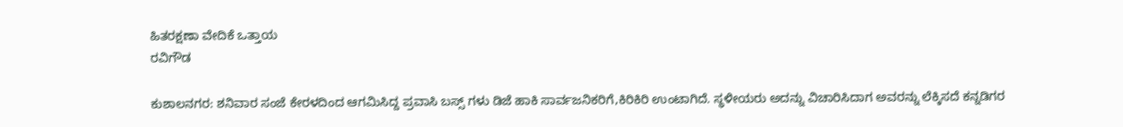ಹಿತರಕ್ಷಣಾ ವೇದಿಕೆ ಒತ್ತಾಯ
ರವಿಗೌಡ

ಕುಶಾಲನಗರ: ಶನಿವಾರ ಸಂಜೆ ಕೇರಳದಿಂದ ಆಗಮಿಸಿದ್ದ ಪ್ರವಾಸಿ ಬಸ್ಸ್ ಗಳು ಡಿಜೆ ಹಾಕಿ ಸಾರ್ವಜನಿಕರಿಗೆ,ಕಿರಿಕಿರಿ ಉಂಟಾಗಿದೆ. ಸ್ಥಳೀಯರು ಅದನ್ನು ವಿಚಾರಿಸಿದಾಗ ಅವರನ್ನು ಲೆಕ್ಕಿಸದೆ ಕನ್ನಡಿಗರ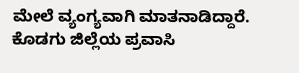ಮೇಲೆ ವ್ಯಂಗ್ಯವಾಗಿ ಮಾತನಾಡಿದ್ದಾರೆ. ಕೊಡಗು ಜಿಲ್ಲೆಯ ಪ್ರವಾಸಿ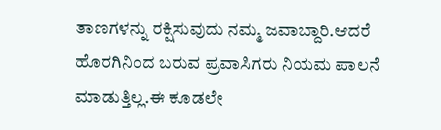ತಾಣಗಳನ್ನು ರಕ್ಷಿಸುವುದು ನಮ್ಮ ಜವಾಬ್ದಾರಿ.ಆದರೆ ಹೊರಗಿನಿಂದ ಬರುವ ಪ್ರವಾಸಿಗರು ನಿಯಮ ಪಾಲನೆ ಮಾಡುತ್ತಿಲ್ಲ.ಈ ಕೂಡಲೇ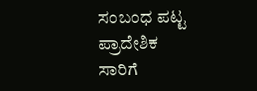ಸಂಬಂಧ ಪಟ್ಟ ಪ್ರಾದೇಶಿಕ ಸಾರಿಗೆ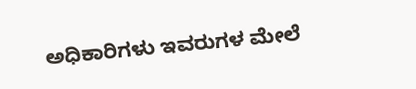ಅಧಿಕಾರಿಗಳು ಇವರುಗಳ ಮೇಲೆ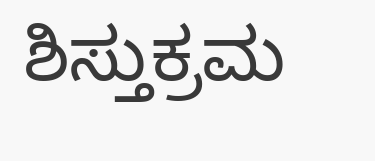ಶಿಸ್ತುಕ್ರಮ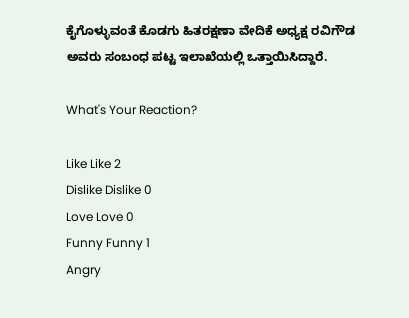ಕೈಗೊಳ್ಳುವಂತೆ ಕೊಡಗು ಹಿತರಕ್ಷಣಾ ವೇದಿಕೆ ಅಧ್ಯಕ್ಷ ರವಿಗೌಡ ಅವರು ಸಂಬಂಧ ಪಟ್ಟ ಇಲಾಖೆಯಲ್ಲಿ ಒತ್ತಾಯಿಸಿದ್ದಾರೆ.

What's Your Reaction?

Like Like 2
Dislike Dislike 0
Love Love 0
Funny Funny 1
Angry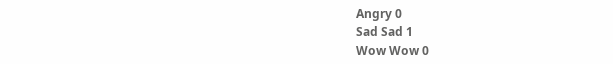Angry 0
Sad Sad 1
Wow Wow 0